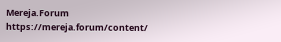Mereja.Forum
https://mereja.forum/content/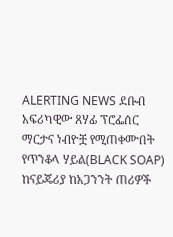ALERTING NEWS ደቡብ አፍሪካዊው ጸሃፊ ፕሮፌሰር ማርታና ነብዮቿ የሚጠቀሙበት የጥንቆላ ሃይል(BLACK SOAP) ከናይጄሪያ ከአጋንንት ጠሪዎች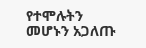የተሞሉትን መሆኑን አጋለጡ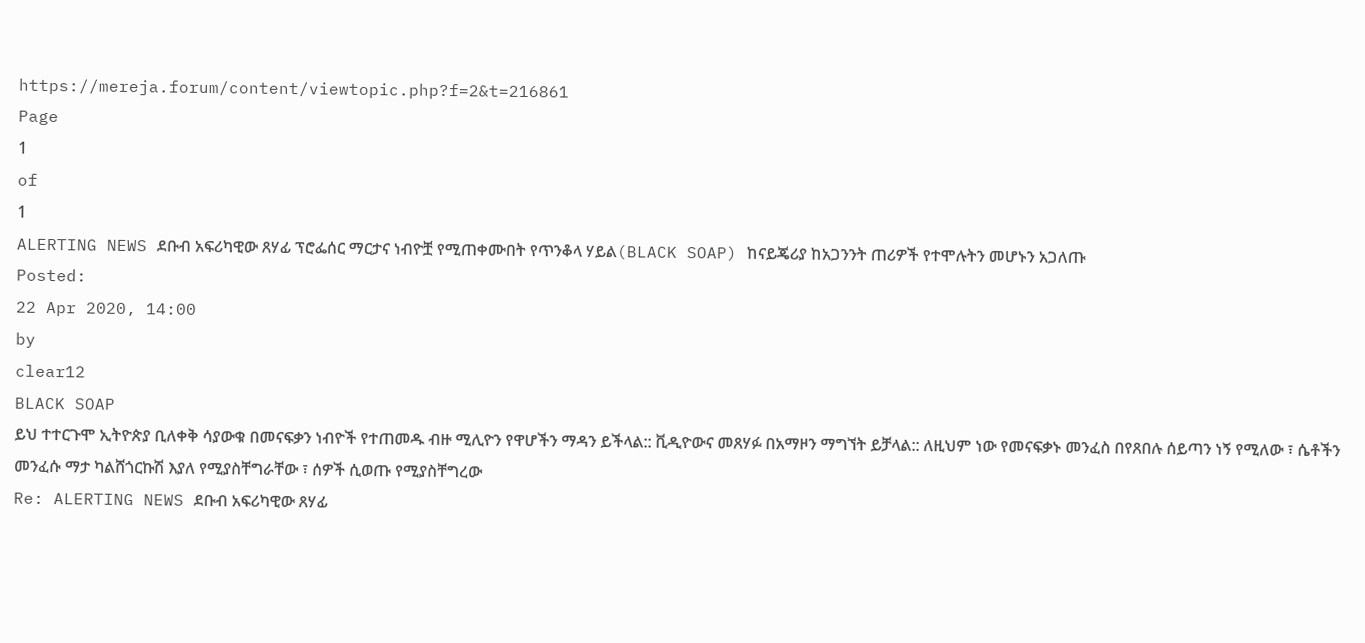https://mereja.forum/content/viewtopic.php?f=2&t=216861
Page
1
of
1
ALERTING NEWS ደቡብ አፍሪካዊው ጸሃፊ ፕሮፌሰር ማርታና ነብዮቿ የሚጠቀሙበት የጥንቆላ ሃይል(BLACK SOAP) ከናይጄሪያ ከአጋንንት ጠሪዎች የተሞሉትን መሆኑን አጋለጡ
Posted:
22 Apr 2020, 14:00
by
clear12
BLACK SOAP
ይህ ተተርጉሞ ኢትዮጵያ ቢለቀቅ ሳያውቁ በመናፍቃን ነብዮች የተጠመዱ ብዙ ሚሊዮን የዋሆችን ማዳን ይችላል:: ቪዲዮውና መጸሃፉ በአማዞን ማግኘት ይቻላል:: ለዚህም ነው የመናፍቃኑ መንፈስ በየጸበሉ ሰይጣን ነኝ የሚለው ፣ ሴቶችን መንፈሱ ማታ ካልሸጎርኩሽ እያለ የሚያስቸግራቸው ፣ ሰዎች ሲወጡ የሚያስቸግረው
Re: ALERTING NEWS ደቡብ አፍሪካዊው ጸሃፊ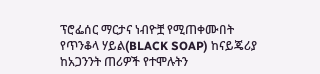ፕሮፌሰር ማርታና ነብዮቿ የሚጠቀሙበት የጥንቆላ ሃይል(BLACK SOAP) ከናይጄሪያ ከአጋንንት ጠሪዎች የተሞሉትን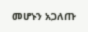መሆኑን አጋለጡ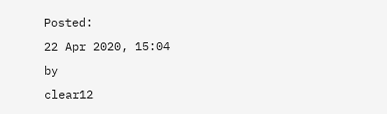Posted:
22 Apr 2020, 15:04
by
clear12